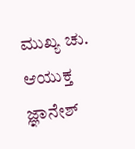ಮುಖ್ಯ ಚು. ಆಯುಕ್ತ ಜ್ಞಾನೇಶ್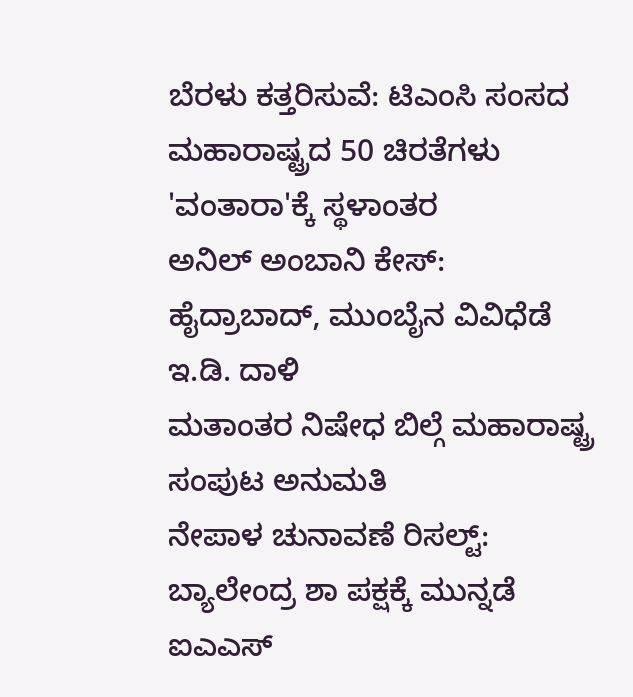ಬೆರಳು ಕತ್ತರಿಸುವೆ: ಟಿಎಂಸಿ ಸಂಸದ
ಮಹಾರಾಷ್ಟ್ರದ 50 ಚಿರತೆಗಳು 'ವಂತಾರಾ'ಕ್ಕೆ ಸ್ಥಳಾಂತರ
ಅನಿಲ್ ಅಂಬಾನಿ ಕೇಸ್: ಹೈದ್ರಾಬಾದ್, ಮುಂಬೈನ ವಿವಿಧೆಡೆ ಇ.ಡಿ. ದಾಳಿ
ಮತಾಂತರ ನಿಷೇಧ ಬಿಲ್ಗೆ ಮಹಾರಾಷ್ಟ್ರ ಸಂಪುಟ ಅನುಮತಿ
ನೇಪಾಳ ಚುನಾವಣೆ ರಿಸಲ್ಟ್: ಬ್ಯಾಲೇಂದ್ರ ಶಾ ಪಕ್ಷಕ್ಕೆ ಮುನ್ನಡೆ
ಐಎಎಸ್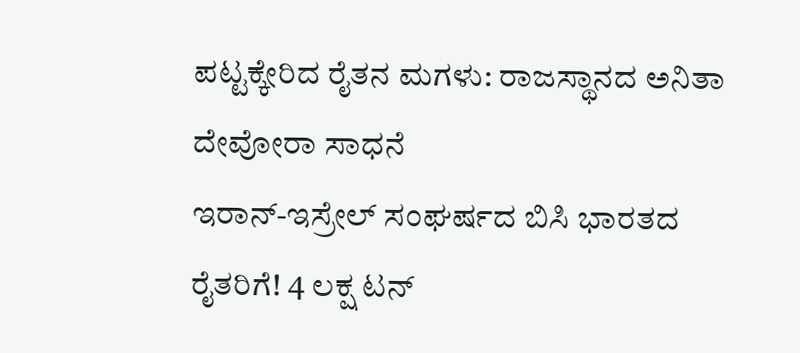ಪಟ್ಟಕ್ಕೇರಿದ ರೈತನ ಮಗಳು: ರಾಜಸ್ಥಾನದ ಅನಿತಾ ದೇವೋರಾ ಸಾಧನೆ
ಇರಾನ್-ಇಸ್ರೇಲ್ ಸಂಘರ್ಷದ ಬಿಸಿ ಭಾರತದ ರೈತರಿಗೆ! 4 ಲಕ್ಷ ಟನ್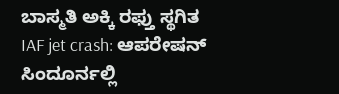ಬಾಸ್ಮತಿ ಅಕ್ಕಿ ರಫ್ತು ಸ್ಥಗಿತ
IAF jet crash: ಆಪರೇಷನ್ ಸಿಂದೂರ್ನಲ್ಲಿ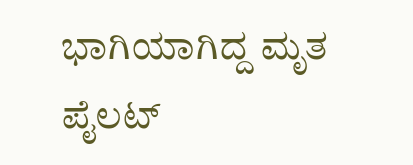ಭಾಗಿಯಾಗಿದ್ದ ಮೃತ ಪೈಲಟ್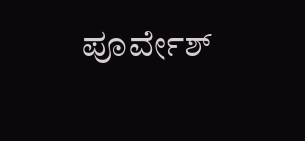ಪೂರ್ವೇಶ್